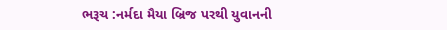ભરૂચ :નર્મદા મૈયા બ્રિજ પરથી યુવાનની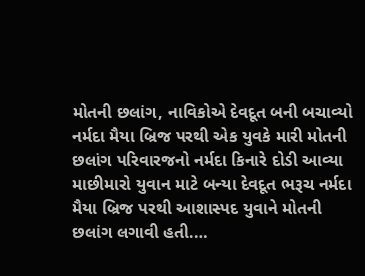મોતની છલાંગ, નાવિકોએ દેવદૂત બની બચાવ્યો
નર્મદા મૈયા બ્રિજ પરથી એક યુવકે મારી મોતની છલાંગ પરિવારજનો નર્મદા કિનારે દોડી આવ્યા માછીમારો યુવાન માટે બન્યા દેવદૂત ભરૂચ નર્મદા મૈયા બ્રિજ પરથી આશાસ્પદ યુવાને મોતની છલાંગ લગાવી હતી.…